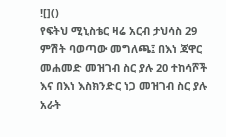![]()
የፍትህ ሚኒስቴር ዛሬ አርብ ታህሳስ 29 ምሽት ባወጣው መግለጫ፤ በእነ ጃዋር መሐመድ መዝገብ ስር ያሉ 20 ተከሳሾች እና በእነ እስክንድር ነጋ መዝገብ ስር ያሉ አራት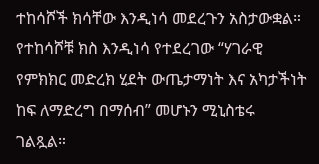ተከሳሾች ክሳቸው እንዲነሳ መደረጉን አስታውቋል። የተከሳሾቹ ክስ እንዲነሳ የተደረገው “ሃገራዊ የምክክር መድረክ ሂደት ውጤታማነት እና አካታችነት ከፍ ለማድረግ በማሰብ” መሆኑን ሚኒስቴሩ ገልጿል።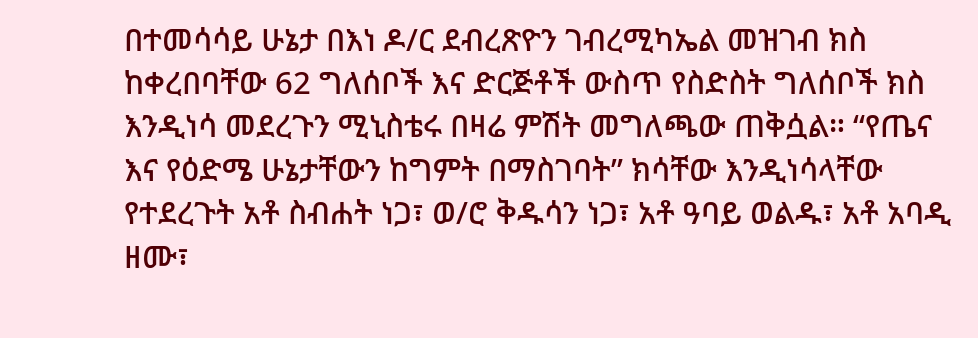በተመሳሳይ ሁኔታ በእነ ዶ/ር ደብረጽዮን ገብረሚካኤል መዝገብ ክስ ከቀረበባቸው 62 ግለሰቦች እና ድርጅቶች ውስጥ የስድስት ግለሰቦች ክስ እንዲነሳ መደረጉን ሚኒስቴሩ በዛሬ ምሽት መግለጫው ጠቅሷል። “የጤና እና የዕድሜ ሁኔታቸውን ከግምት በማስገባት” ክሳቸው እንዲነሳላቸው የተደረጉት አቶ ስብሐት ነጋ፣ ወ/ሮ ቅዱሳን ነጋ፣ አቶ ዓባይ ወልዱ፣ አቶ አባዲ ዘሙ፣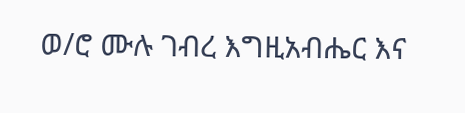ወ/ሮ ሙሉ ገብረ እግዚአብሔር እና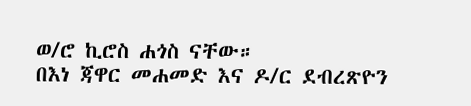ወ/ሮ ኪሮስ ሐጎስ ናቸው።
በእነ ጃዋር መሐመድ እና ዶ/ር ደብረጽዮን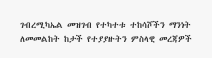ገብረሚካኤል መዝገብ የተካተቱ ተከሳሾችን ማንነት ለመመልከት ከታች የተያያዙትን ምስላዊ መረጃዎች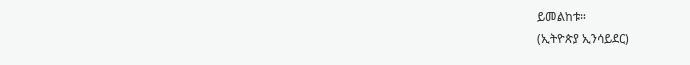ይመልከቱ።
(ኢትዮጵያ ኢንሳይደር)